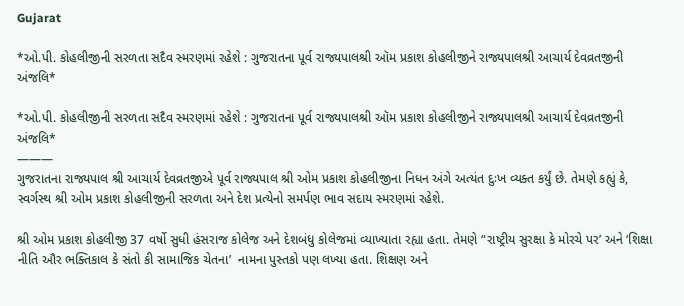Gujarat

*ઓ.પી. કોહલીજીની સરળતા સદૈવ સ્મરણમાં રહેશે : ગુજરાતના પૂર્વ રાજ્યપાલશ્રી ઑમ પ્રકાશ કોહલીજીને રાજ્યપાલશ્રી આચાર્ય દેવવ્રતજીની અંજલિ*

*ઓ.પી. કોહલીજીની સરળતા સદૈવ સ્મરણમાં રહેશે : ગુજરાતના પૂર્વ રાજ્યપાલશ્રી ઑમ પ્રકાશ કોહલીજીને રાજ્યપાલશ્રી આચાર્ય દેવવ્રતજીની અંજલિ*
———
ગુજરાતના રાજ્યપાલ શ્રી આચાર્ય દેવવ્રતજીએ પૂર્વ રાજ્યપાલ શ્રી ઓમ પ્રકાશ કોહલીજીના નિધન અંગે અત્યંત દુઃખ વ્યક્ત કર્યું છે. તેમણે કહ્યું કે, સ્વર્ગસ્થ શ્રી ઓમ પ્રકાશ કોહલીજીની સરળતા અને દેશ પ્રત્યેનો સમર્પણ ભાવ સદાય સ્મરણમાં રહેશે.

શ્રી ઓમ પ્રકાશ કોહલીજી 37 વર્ષો સુધી હંસરાજ કોલેજ અને દેશબંધુ કોલેજમાં વ્યાખ્યાતા રહ્યા હતા. તેમણે “રાષ્ટ્રીય સુરક્ષા કે મોરચે પર’ અને ‘શિક્ષા નીતિ ઔર ભક્તિકાલ કે સંતો કી સામાજિક ચેતના’  નામના પુસ્તકો પણ લખ્યા હતા. શિક્ષણ અને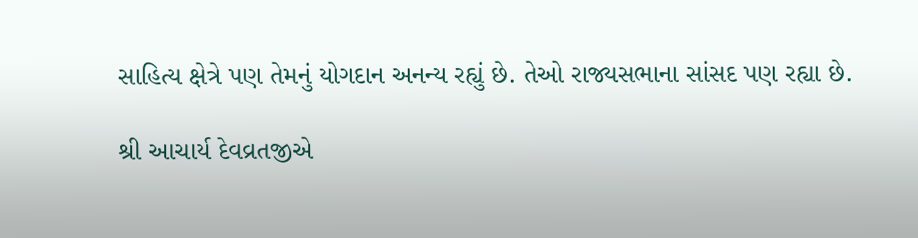સાહિત્ય ક્ષેત્રે પણ તેમનું યોગદાન અનન્ય રહ્યું છે. તેઓ રાજ્યસભાના સાંસદ પણ રહ્યા છે.

શ્રી આચાર્ય દેવવ્રતજીએ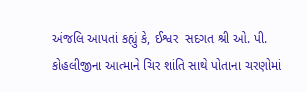અંજલિ આપતાં કહ્યું કે, ઈશ્વર  સદગત શ્રી ઓ. પી. કોહલીજીના આત્માને ચિર શાંતિ સાથે પોતાના ચરણોમાં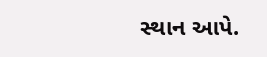સ્થાન આપે.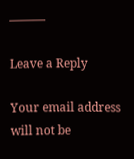———

Leave a Reply

Your email address will not be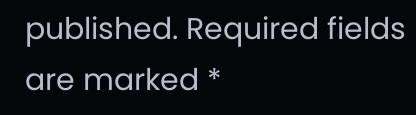published. Required fields are marked *